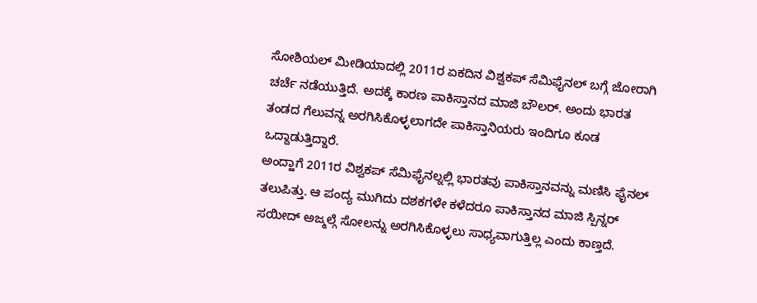ಸೋಶಿಯಲ್ ಮೀಡಿಯಾದಲ್ಲಿ 2011ರ ಏಕದಿನ ವಿಶ್ವಕಪ್ ಸೆಮಿಫೈನಲ್ ಬಗ್ಗೆ ಜೋರಾಗಿ ಚರ್ಚೆ ನಡೆಯುತ್ತಿದೆ. ಅದಕ್ಕೆ ಕಾರಣ ಪಾಕಿಸ್ತಾನದ ಮಾಜಿ ಬೌಲರ್. ಅಂದು ಭಾರತ ತಂಡದ ಗೆಲುವನ್ನ ಅರಗಿಸಿಕೊಳ್ಳಲಾಗದೇ ಪಾಕಿಸ್ತಾನಿಯರು ಇಂದಿಗೂ ಕೂಡ ಒದ್ದಾಡುತ್ತಿದ್ದಾರೆ.
ಅಂದ್ಹಾಗೆ 2011ರ ವಿಶ್ವಕಪ್ ಸೆಮಿಫೈನಲ್ನಲ್ಲಿ ಭಾರತವು ಪಾಕಿಸ್ತಾನವನ್ನು ಮಣಿಸಿ ಫೈನಲ್ ತಲುಪಿತ್ತು. ಆ ಪಂದ್ಯ ಮುಗಿದು ದಶಕಗಳೇ ಕಳೆದರೂ ಪಾಕಿಸ್ತಾನದ ಮಾಜಿ ಸ್ಪಿನ್ನರ್ ಸಯೀದ್ ಅಜ್ಮಲ್ಗೆ ಸೋಲನ್ನು ಅರಗಿಸಿಕೊಳ್ಳಲು ಸಾಧ್ಯವಾಗುತ್ತಿಲ್ಲ ಎಂದು ಕಾಣ್ತದೆ.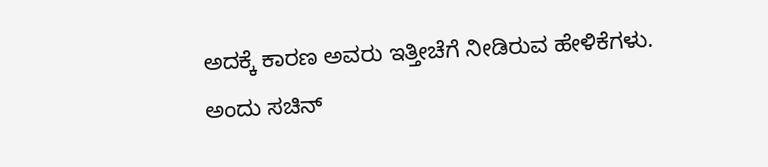ಅದಕ್ಕೆ ಕಾರಣ ಅವರು ಇತ್ತೀಚೆಗೆ ನೀಡಿರುವ ಹೇಳಿಕೆಗಳು. ಅಂದು ಸಚಿನ್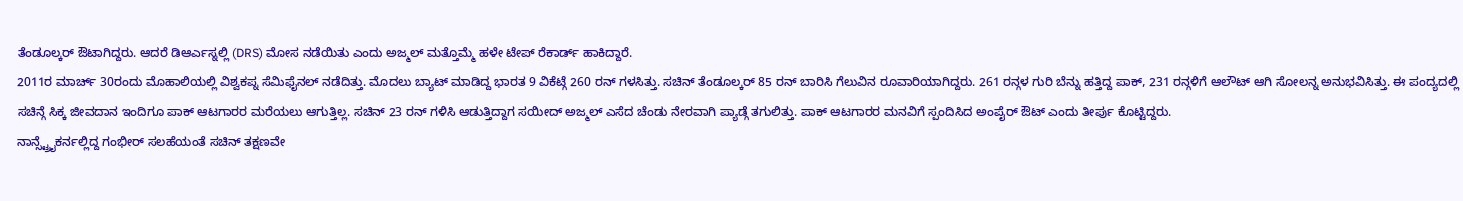ತೆಂಡೂಲ್ಕರ್ ಔಟಾಗಿದ್ದರು. ಆದರೆ ಡಿಆರ್ಎಸ್ನಲ್ಲಿ (DRS) ಮೋಸ ನಡೆಯಿತು ಎಂದು ಅಜ್ಮಲ್ ಮತ್ತೊಮ್ಮೆ ಹಳೇ ಟೇಪ್ ರೆಕಾರ್ಡ್ ಹಾಕಿದ್ದಾರೆ.
2011ರ ಮಾರ್ಚ್ 30ರಂದು ಮೊಹಾಲಿಯಲ್ಲಿ ವಿಶ್ವಕಪ್ನ ಸೆಮಿಫೈನಲ್ ನಡೆದಿತ್ತು. ಮೊದಲು ಬ್ಯಾಟ್ ಮಾಡಿದ್ದ ಭಾರತ 9 ವಿಕೆಟ್ಗೆ 260 ರನ್ ಗಳಸಿತ್ತು. ಸಚಿನ್ ತೆಂಡೂಲ್ಕರ್ 85 ರನ್ ಬಾರಿಸಿ ಗೆಲುವಿನ ರೂವಾರಿಯಾಗಿದ್ದರು. 261 ರನ್ಗಳ ಗುರಿ ಬೆನ್ನು ಹತ್ತಿದ್ದ ಪಾಕ್, 231 ರನ್ಗಳಿಗೆ ಆಲೌಟ್ ಆಗಿ ಸೋಲನ್ನ ಅನುಭವಿಸಿತ್ತು. ಈ ಪಂದ್ಯದಲ್ಲಿ ಸಚಿನ್ಗೆ ಸಿಕ್ಕ ಜೀವದಾನ ಇಂದಿಗೂ ಪಾಕ್ ಆಟಗಾರರ ಮರೆಯಲು ಆಗುತ್ತಿಲ್ಲ. ಸಚಿನ್ 23 ರನ್ ಗಳಿಸಿ ಆಡುತ್ತಿದ್ದಾಗ ಸಯೀದ್ ಅಜ್ಮಲ್ ಎಸೆದ ಚೆಂಡು ನೇರವಾಗಿ ಪ್ಯಾಡ್ಗೆ ತಗುಲಿತ್ತು. ಪಾಕ್ ಆಟಗಾರರ ಮನವಿಗೆ ಸ್ಪಂದಿಸಿದ ಅಂಪೈರ್ ಔಟ್ ಎಂದು ತೀರ್ಪು ಕೊಟ್ಟಿದ್ದರು.
ನಾನ್ಸ್ಟ್ರೈಕರ್ನಲ್ಲಿದ್ದ ಗಂಭೀರ್ ಸಲಹೆಯಂತೆ ಸಚಿನ್ ತಕ್ಷಣವೇ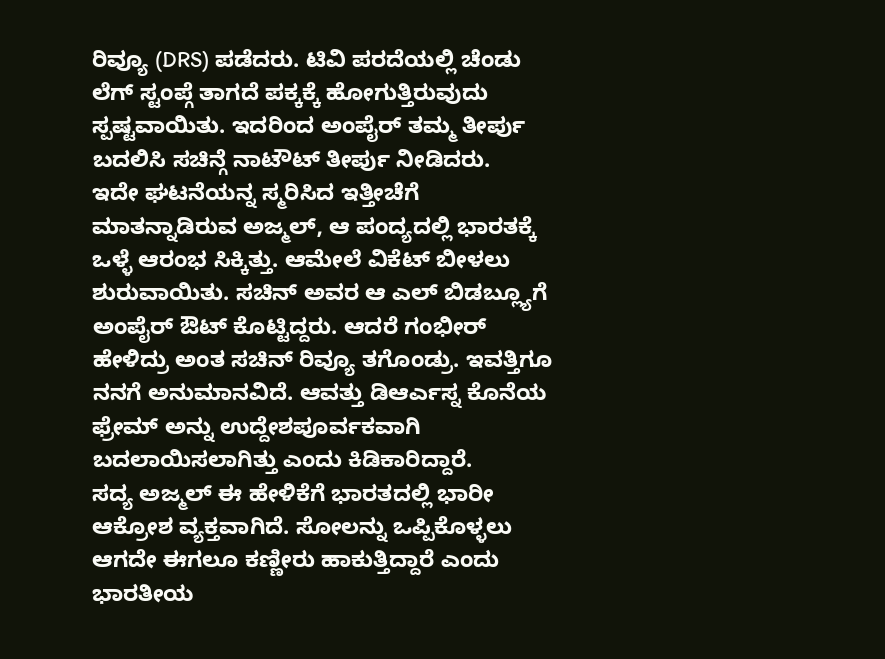ರಿವ್ಯೂ (DRS) ಪಡೆದರು. ಟಿವಿ ಪರದೆಯಲ್ಲಿ ಚೆಂಡು ಲೆಗ್ ಸ್ಟಂಪ್ಗೆ ತಾಗದೆ ಪಕ್ಕಕ್ಕೆ ಹೋಗುತ್ತಿರುವುದು ಸ್ಪಷ್ಟವಾಯಿತು. ಇದರಿಂದ ಅಂಪೈರ್ ತಮ್ಮ ತೀರ್ಪು ಬದಲಿಸಿ ಸಚಿನ್ಗೆ ನಾಟೌಟ್ ತೀರ್ಪು ನೀಡಿದರು.
ಇದೇ ಘಟನೆಯನ್ನ ಸ್ಮರಿಸಿದ ಇತ್ತೀಚೆಗೆ ಮಾತನ್ನಾಡಿರುವ ಅಜ್ಮಲ್, ಆ ಪಂದ್ಯದಲ್ಲಿ ಭಾರತಕ್ಕೆ ಒಳ್ಳೆ ಆರಂಭ ಸಿಕ್ಕಿತ್ತು. ಆಮೇಲೆ ವಿಕೆಟ್ ಬೀಳಲು ಶುರುವಾಯಿತು. ಸಚಿನ್ ಅವರ ಆ ಎಲ್ ಬಿಡಬ್ಲ್ಯೂಗೆ ಅಂಪೈರ್ ಔಟ್ ಕೊಟ್ಟಿದ್ದರು. ಆದರೆ ಗಂಭೀರ್ ಹೇಳಿದ್ರು ಅಂತ ಸಚಿನ್ ರಿವ್ಯೂ ತಗೊಂಡ್ರು. ಇವತ್ತಿಗೂ ನನಗೆ ಅನುಮಾನವಿದೆ. ಆವತ್ತು ಡಿಆರ್ಎಸ್ನ ಕೊನೆಯ ಫ್ರೇಮ್ ಅನ್ನು ಉದ್ದೇಶಪೂರ್ವಕವಾಗಿ ಬದಲಾಯಿಸಲಾಗಿತ್ತು ಎಂದು ಕಿಡಿಕಾರಿದ್ದಾರೆ.
ಸದ್ಯ ಅಜ್ಮಲ್ ಈ ಹೇಳಿಕೆಗೆ ಭಾರತದಲ್ಲಿ ಭಾರೀ ಆಕ್ರೋಶ ವ್ಯಕ್ತವಾಗಿದೆ. ಸೋಲನ್ನು ಒಪ್ಪಿಕೊಳ್ಳಲು ಆಗದೇ ಈಗಲೂ ಕಣ್ಣೀರು ಹಾಕುತ್ತಿದ್ದಾರೆ ಎಂದು ಭಾರತೀಯ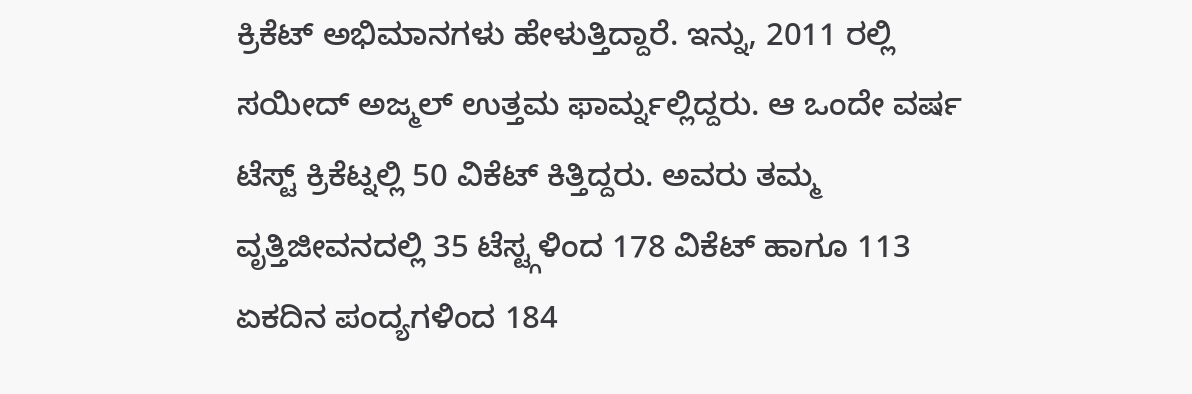ಕ್ರಿಕೆಟ್ ಅಭಿಮಾನಗಳು ಹೇಳುತ್ತಿದ್ದಾರೆ. ಇನ್ನು, 2011 ರಲ್ಲಿ ಸಯೀದ್ ಅಜ್ಮಲ್ ಉತ್ತಮ ಫಾರ್ಮ್ನಲ್ಲಿದ್ದರು. ಆ ಒಂದೇ ವರ್ಷ ಟೆಸ್ಟ್ ಕ್ರಿಕೆಟ್ನಲ್ಲಿ 50 ವಿಕೆಟ್ ಕಿತ್ತಿದ್ದರು. ಅವರು ತಮ್ಮ ವೃತ್ತಿಜೀವನದಲ್ಲಿ 35 ಟೆಸ್ಟ್ಗಳಿಂದ 178 ವಿಕೆಟ್ ಹಾಗೂ 113 ಏಕದಿನ ಪಂದ್ಯಗಳಿಂದ 184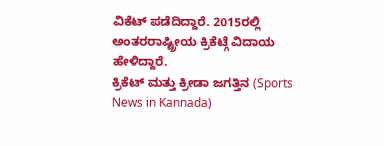ವಿಕೆಟ್ ಪಡೆದಿದ್ದಾರೆ. 2015ರಲ್ಲಿ ಅಂತರರಾಷ್ಟ್ರೀಯ ಕ್ರಿಕೆಟ್ಗೆ ವಿದಾಯ ಹೇಳಿದ್ದಾರೆ.
ಕ್ರಿಕೆಟ್ ಮತ್ತು ಕ್ರೀಡಾ ಜಗತ್ತಿನ (Sports News in Kannada)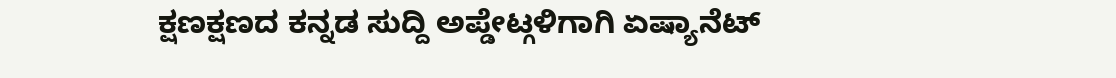ಕ್ಷಣಕ್ಷಣದ ಕನ್ನಡ ಸುದ್ದಿ ಅಪ್ಡೇಟ್ಗಳಿಗಾಗಿ ಏಷ್ಯಾನೆಟ್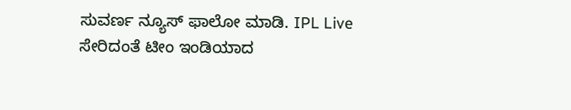ಸುವರ್ಣ ನ್ಯೂಸ್ ಫಾಲೋ ಮಾಡಿ. IPL Live ಸೇರಿದಂತೆ ಟೀಂ ಇಂಡಿಯಾದ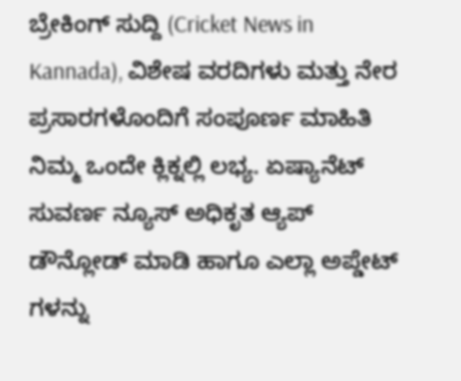ಬ್ರೇಕಿಂಗ್ ಸುದ್ದಿ (Cricket News in Kannada), ವಿಶೇಷ ವರದಿಗಳು ಮತ್ತು ನೇರ ಪ್ರಸಾರಗಳೊಂದಿಗೆ ಸಂಪೂರ್ಣ ಮಾಹಿತಿ ನಿಮ್ಮ ಒಂದೇ ಕ್ಲಿಕ್ನಲ್ಲಿ ಲಭ್ಯ. ಏಷ್ಯಾನೆಟ್ ಸುವರ್ಣ ನ್ಯೂಸ್ ಅಧಿಕೃತ ಆ್ಯಪ್ ಡೌನ್ಲೋಡ್ ಮಾಡಿ ಹಾಗೂ ಎಲ್ಲಾ ಅಪ್ಡೇಟ್ ಗಳನ್ನು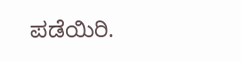ಪಡೆಯಿರಿ.